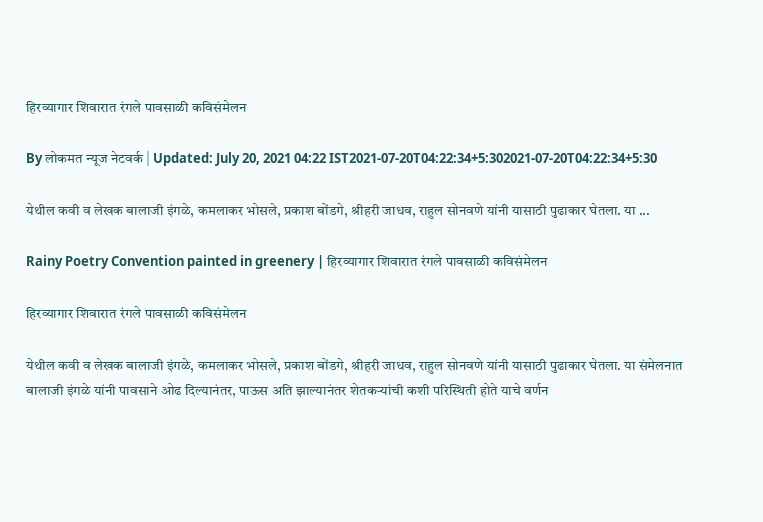हिरव्यागार शिवारात रंगले पावसाळी कविसंमेलन

By लोकमत न्यूज नेटवर्क | Updated: July 20, 2021 04:22 IST2021-07-20T04:22:34+5:302021-07-20T04:22:34+5:30

येथील कवी व लेखक बालाजी इंगळे, कमलाकर भोसले, प्रकाश बोंडगे, श्रीहरी जाधव, राहुल सोनवणे यांनी यासाठी पुढाकार घेतला. या ...

Rainy Poetry Convention painted in greenery | हिरव्यागार शिवारात रंगले पावसाळी कविसंमेलन

हिरव्यागार शिवारात रंगले पावसाळी कविसंमेलन

येथील कवी व लेखक बालाजी इंगळे, कमलाकर भोसले, प्रकाश बोंडगे, श्रीहरी जाधव, राहुल सोनवणे यांनी यासाठी पुढाकार घेतला. या संमेलनात बालाजी इंगळे यांनी पावसाने ओढ दिल्यानंतर, पाऊस अति झाल्यानंतर शेतकऱ्यांची कशी परिस्थिती होते याचे वर्णन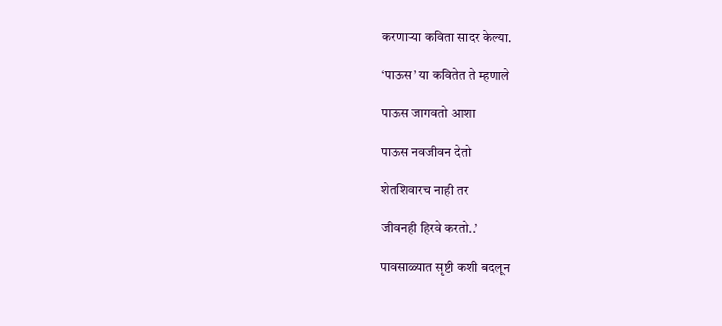करणाऱ्या कविता सादर केल्या.

‘पाऊस’ या कवितेत ते म्हणाले

पाऊस जागवतो आशा

पाऊस नवजीवन देतो

शेतशिवारच नाही तर

जीवनही हिरवे करतो..’

पावसाळ्यात सृष्टी कशी बदलून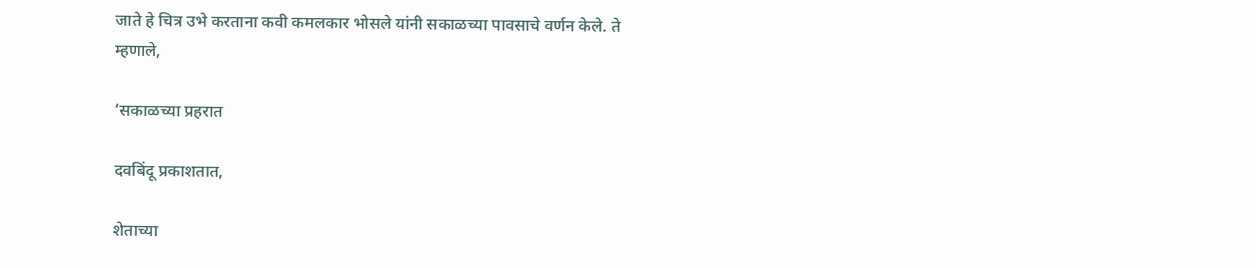जाते हे चित्र उभे करताना कवी कमलकार भोसले यांनी सकाळच्या पावसाचे वर्णन केले. ते म्हणाले,

‘सकाळच्या प्रहरात

दवबिंदू प्रकाशतात,

शेताच्या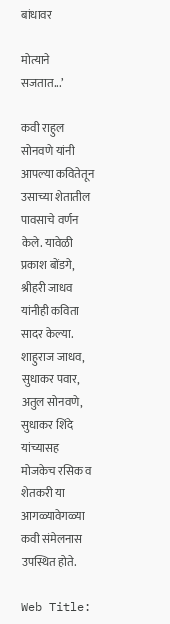बांधावर

मोत्याने सजतात...’

कवी राहुल सोनवणे यांनी आपल्या कवितेतून उसाच्या शेतातील पावसाचे वर्णन केले. यावेळी प्रकाश बोंडगे, श्रीहरी जाधव यांनीही कविता सादर केल्या. शाहुराज जाधव, सुधाकर पवार, अतुल सोनवणे, सुधाकर शिंदे यांच्यासह मोजकेच रसिक व शेतकरी या आगळ्यावेगळ्या कवी संमेलनास उपस्थित होते.

Web Title: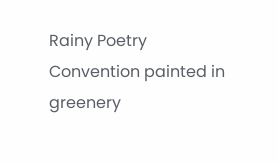Rainy Poetry Convention painted in greenery